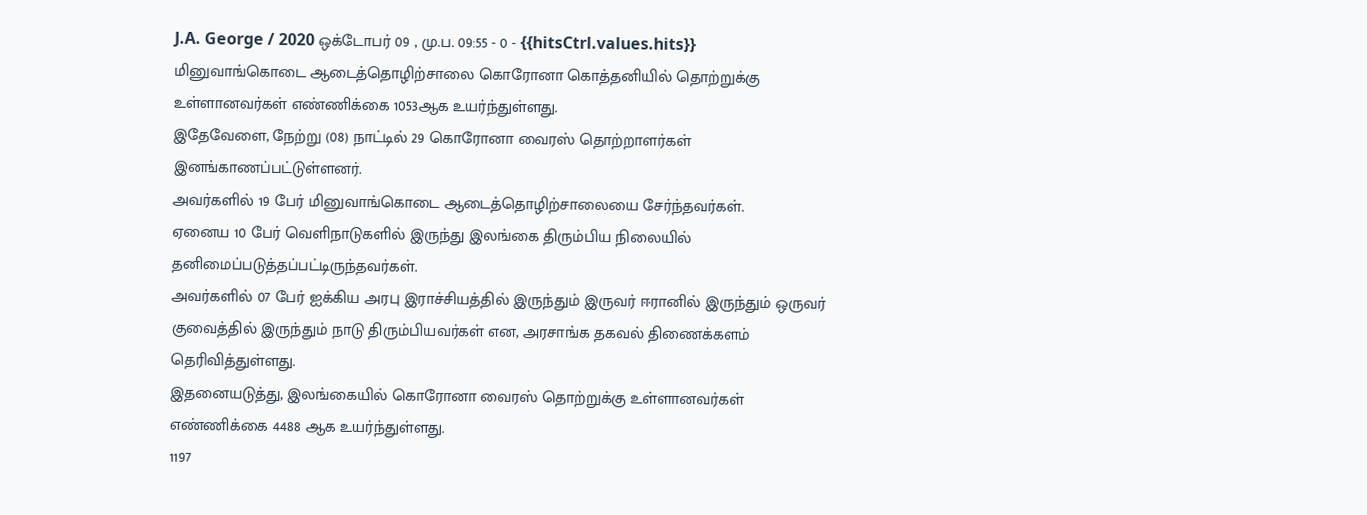J.A. George / 2020 ஒக்டோபர் 09 , மு.ப. 09:55 - 0 - {{hitsCtrl.values.hits}}
மினுவாங்கொடை ஆடைத்தொழிற்சாலை கொரோனா கொத்தனியில் தொற்றுக்கு உள்ளானவர்கள் எண்ணிக்கை 1053ஆக உயர்ந்துள்ளது.
இதேவேளை, நேற்று (08) நாட்டில் 29 கொரோனா வைரஸ் தொற்றாளர்கள் இனங்காணப்பட்டுள்ளனர்.
அவர்களில் 19 பேர் மினுவாங்கொடை ஆடைத்தொழிற்சாலையை சேர்ந்தவர்கள்.
ஏனைய 10 பேர் வெளிநாடுகளில் இருந்து இலங்கை திரும்பிய நிலையில் தனிமைப்படுத்தப்பட்டிருந்தவர்கள்.
அவர்களில் 07 பேர் ஐக்கிய அரபு இராச்சியத்தில் இருந்தும் இருவர் ஈரானில் இருந்தும் ஒருவர் குவைத்தில் இருந்தும் நாடு திரும்பியவர்கள் என, அரசாங்க தகவல் திணைக்களம் தெரிவித்துள்ளது.
இதனையடுத்து, இலங்கையில் கொரோனா வைரஸ் தொற்றுக்கு உள்ளானவர்கள் எண்ணிக்கை 4488 ஆக உயர்ந்துள்ளது.
1197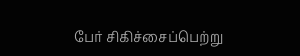பேர் சிகிச்சைப்பெற்று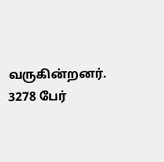வருகின்றனர். 3278 பேர்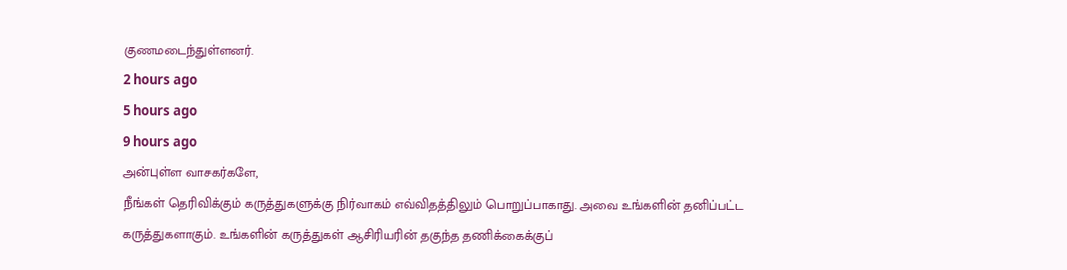குணமடைந்துள்ளனர்.
2 hours ago
5 hours ago
9 hours ago
அன்புள்ள வாசகர்களே,
நீங்கள் தெரிவிக்கும் கருத்துகளுக்கு நிர்வாகம் எவ்விதத்திலும் பொறுப்பாகாது. அவை உங்களின் தனிப்பட்ட கருத்துகளாகும். உங்களின் கருத்துகள் ஆசிரியரின் தகுந்த தணிக்கைக்குப்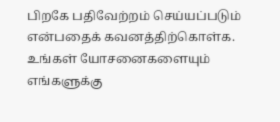பிறகே பதிவேற்றம் செய்யப்படும் என்பதைக் கவனத்திற்கொள்க. உங்கள் யோசனைகளையும் எங்களுக்கு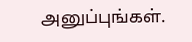அனுப்புங்கள்.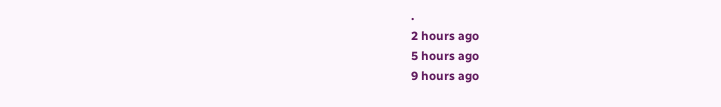.
2 hours ago
5 hours ago
9 hours ago